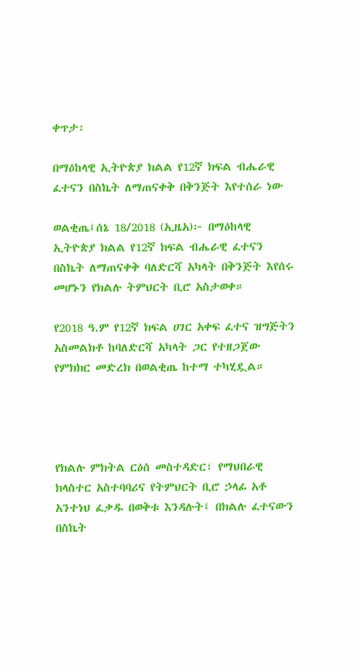ቀጥታ፡

በማዕከላዊ ኢትዮጵያ ክልል የ12ኛ ክፍል ብሔራዊ ፈተናን በስኬት ለማጠናቀቅ በቅንጅት እየተሰራ ነው

ወልቂጤ፤ሰኔ 18/2018 (ኢዜአ)፦ በማዕከላዊ ኢትዮጵያ ክልል የ12ኛ ክፍል ብሔራዊ ፈተናን በስኬት ለማጠናቀቅ ባለድርሻ አካላት በቅንጅት እየሰሩ መሆኑን የክልሉ ትምህርት ቢሮ አስታወቀ።

የ2018 ዓ.ም የ12ኛ ክፍል ሀገር አቀፍ ፈተና ዝግጅትን አስመልክቶ ከባለድርሻ አካላት ጋር የተዘጋጀው የምክክር መድረክ በወልቂጤ ከተማ ተካሂዷል።




የክልሉ ምክትል ርዕሰ መስተዳድር፣ የማህበራዊ ክላስተር አስተባባሪና የትምህርት ቢሮ ኃላፊ አቶ አንተነህ ፈቃዱ በወቅቱ እንዳሉት፤ በክልሉ ፈተናውን በስኬት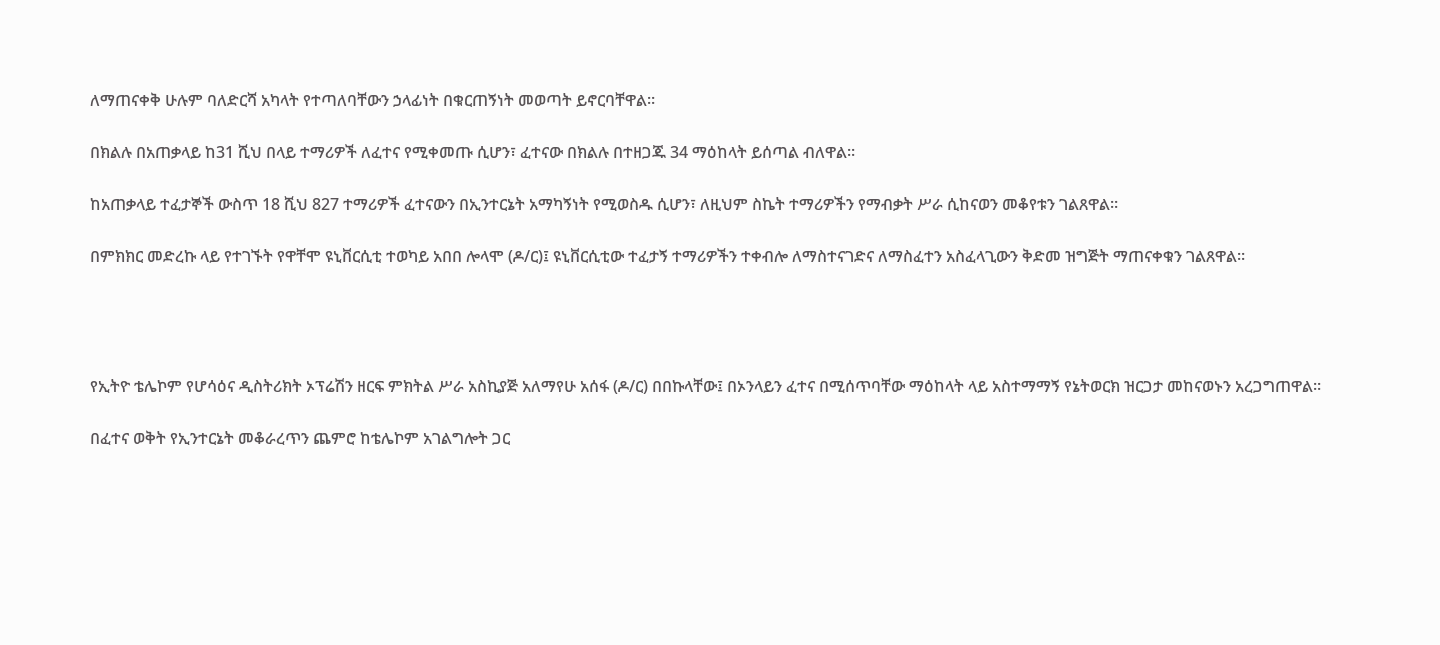ለማጠናቀቅ ሁሉም ባለድርሻ አካላት የተጣለባቸውን ኃላፊነት በቁርጠኝነት መወጣት ይኖርባቸዋል።

በክልሉ በአጠቃላይ ከ31 ሺህ በላይ ተማሪዎች ለፈተና የሚቀመጡ ሲሆን፣ ፈተናው በክልሉ በተዘጋጁ 34 ማዕከላት ይሰጣል ብለዋል።

ከአጠቃላይ ተፈታኞች ውስጥ 18 ሺህ 827 ተማሪዎች ፈተናውን በኢንተርኔት አማካኝነት የሚወስዱ ሲሆን፣ ለዚህም ስኬት ተማሪዎችን የማብቃት ሥራ ሲከናወን መቆየቱን ገልጸዋል።

በምክክር መድረኩ ላይ የተገኙት የዋቸሞ ዩኒቨርሲቲ ተወካይ አበበ ሎላሞ (ዶ/ር)፤ ዩኒቨርሲቲው ተፈታኝ ተማሪዎችን ተቀብሎ ለማስተናገድና ለማስፈተን አስፈላጊውን ቅድመ ዝግጅት ማጠናቀቁን ገልጸዋል።




የኢትዮ ቴሌኮም የሆሳዕና ዲስትሪክት ኦፕሬሽን ዘርፍ ምክትል ሥራ አስኪያጅ አለማየሁ አሰፋ (ዶ/ር) በበኩላቸው፤ በኦንላይን ፈተና በሚሰጥባቸው ማዕከላት ላይ አስተማማኝ የኔትወርክ ዝርጋታ መከናወኑን አረጋግጠዋል።

በፈተና ወቅት የኢንተርኔት መቆራረጥን ጨምሮ ከቴሌኮም አገልግሎት ጋር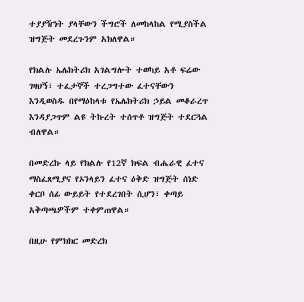ተያያዥነት ያላቸውን ችግሮች ለመከላከል የሚያስችል ዝግጅት መደረጉንም አክለዋል።

የክልሉ ኤሌክትሪክ አገልግሎት ተወካይ አቶ ፍሬው ገዛህኝ፣ ተፈታኞች ተረጋግተው ፈተናቸውን እንዲወስዱ በየማዕከላቱ የኤሌክትሪክ ኃይል መቆራረጥ እንዳያጋጥም ልዩ ትኩረት ተሰጥቶ ዝግጅት ተደርጓል ብለዋል።

በመድረኩ ላይ የክልሉ የ12ኛ ክፍል ብሔራዊ ፈተና ማስፈጸሚያና የኦንላይን ፈተና ዕቅድ ዝግጅት ሰነድ ቀርቦ ሰፊ ውይይት የተደረገበት ሲሆን፣ ቀጣይ አቅጣጫዎችም ተቀምጠዋል።

በዚሁ የምክክር መድረክ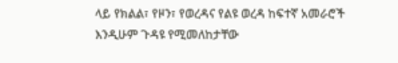ላይ የክልል፣ የዞን፣ የወረዳና የልዩ ወረዳ ከፍተኛ አመራሮች እንዲሁም ጉዳዩ የሚመለከታቸው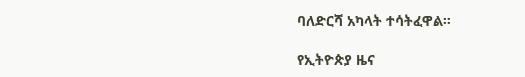ባለድርሻ አካላት ተሳትፈዋል።

የኢትዮጵያ ዜና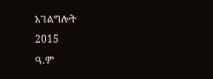አገልግሎት
2015
ዓ.ም